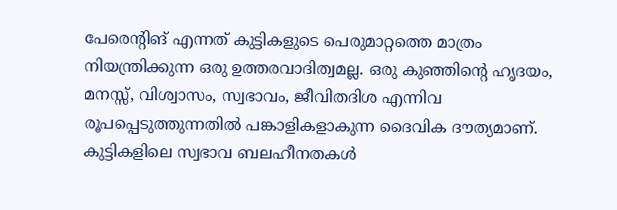പേരെന്റിങ് എന്നത് കുട്ടികളുടെ പെരുമാറ്റത്തെ മാത്രം നിയന്ത്രിക്കുന്ന ഒരു ഉത്തരവാദിത്വമല്ല. ഒരു കുഞ്ഞിന്റെ ഹൃദയം, മനസ്സ്, വിശ്വാസം, സ്വഭാവം, ജീവിതദിശ എന്നിവ രൂപപ്പെടുത്തുന്നതിൽ പങ്കാളികളാകുന്ന ദൈവിക ദൗത്യമാണ്.
കുട്ടികളിലെ സ്വഭാവ ബലഹീനതകൾ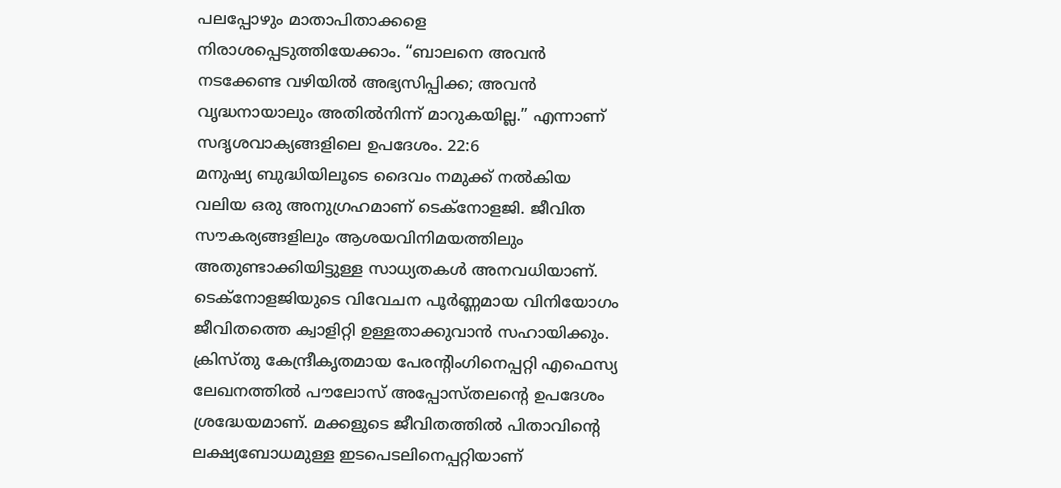പലപ്പോഴും മാതാപിതാക്കളെ നിരാശപ്പെടുത്തിയേക്കാം. “ബാലനെ അവൻ നടക്കേണ്ട വഴിയിൽ അഭ്യസിപ്പിക്ക; അവൻ വൃദ്ധനായാലും അതിൽനിന്ന് മാറുകയില്ല.” എന്നാണ് സദൃശവാക്യങ്ങളിലെ ഉപദേശം. 22:6
മനുഷ്യ ബുദ്ധിയിലൂടെ ദൈവം നമുക്ക് നൽകിയ വലിയ ഒരു അനുഗ്രഹമാണ് ടെക്നോളജി. ജീവിത സൗകര്യങ്ങളിലും ആശയവിനിമയത്തിലും അതുണ്ടാക്കിയിട്ടുള്ള സാധ്യതകൾ അനവധിയാണ്. ടെക്നോളജിയുടെ വിവേചന പൂർണ്ണമായ വിനിയോഗം ജീവിതത്തെ ക്വാളിറ്റി ഉള്ളതാക്കുവാൻ സഹായിക്കും.
ക്രിസ്തു കേന്ദ്രീകൃതമായ പേരന്റിംഗിനെപ്പറ്റി എഫെസ്യ ലേഖനത്തിൽ പൗലോസ് അപ്പോസ്തലന്റെ ഉപദേശം ശ്രദ്ധേയമാണ്. മക്കളുടെ ജീവിതത്തിൽ പിതാവിന്റെ ലക്ഷ്യബോധമുള്ള ഇടപെടലിനെപ്പറ്റിയാണ്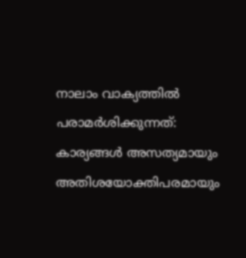നാലാം വാക്യത്തിൽ പരാമർശിക്കുന്നത്:
കാര്യങ്ങൾ അസത്യമായും അതിശയോക്തിപരമായും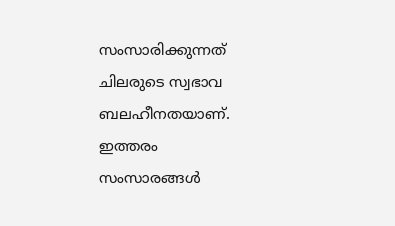സംസാരിക്കുന്നത് ചിലരുടെ സ്വഭാവ ബലഹീനതയാണ്. ഇത്തരം സംസാരങ്ങൾ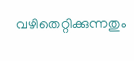വഴിതെറ്റിക്കുന്നതും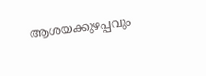ആശയക്കുഴപ്പവും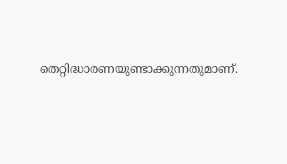തെറ്റിദ്ധാരണയുണ്ടാക്കുന്നതുമാണ്.